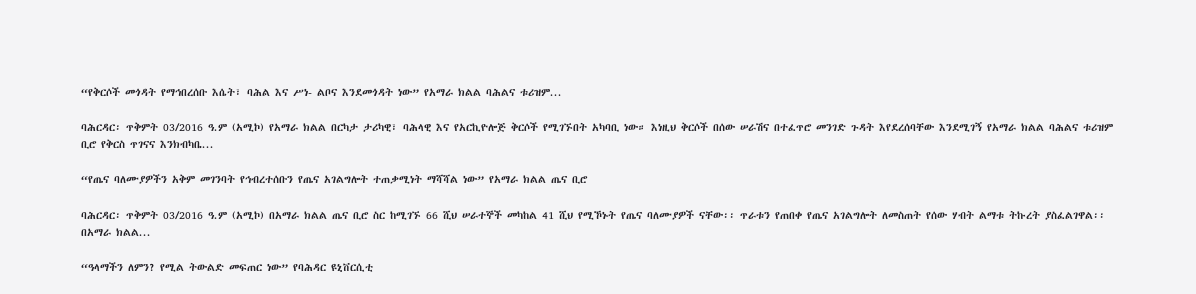“የቅርሶች መጎዳት የማኅበረሰቡ እሴት፣ ባሕል እና ሥነ- ልቦና እንደመጎዳት ነው” የአማራ ክልል ባሕልና ቱሪዝም...

ባሕርዳር፡ ጥቅምት 03/2016 ዓ.ም (አሚኮ) የአማራ ክልል በርካታ ታሪካዊ፣ ባሕላዊ እና የአርኪዮሎጅ ቅርሶች የሚገኙበት አካባቢ ነው። እነዚህ ቅርሶች በሰው ሠራሽና በተፈጥሮ መንገድ ጉዳት እየደረሰባቸው እንደሚገኝ የአማራ ክልል ባሕልና ቱሪዝም ቢሮ የቅርስ ጥገናና እንክብካቤ...

“የጤና ባለሙያዎችን አቅም መገንባት የኅብረተሰቡን የጤና አገልግሎት ተጠቃሚነት ማሻሻል ነው” የአማራ ክልል ጤና ቢሮ

ባሕርዳር፡ ጥቅምት 03/2016 ዓ.ም (አሚኮ) በአማራ ክልል ጤና ቢሮ ስር ከሚገኙ 66 ሺህ ሠራተኞች መካከል 41 ሺህ የሚኾኑት የጤና ባለሙያዎች ናቸው፡፡ ጥራቱን የጠበቀ የጤና አገልግሎት ለመስጠት የሰው ሃብት ልማቱ ትኩረት ያስፈልገዋል፡፡ በአማራ ክልል...

“ዓላማችን ለምን? የሚል ትውልድ መፍጠር ነው” የባሕዳር ዩኒቨርሲቲ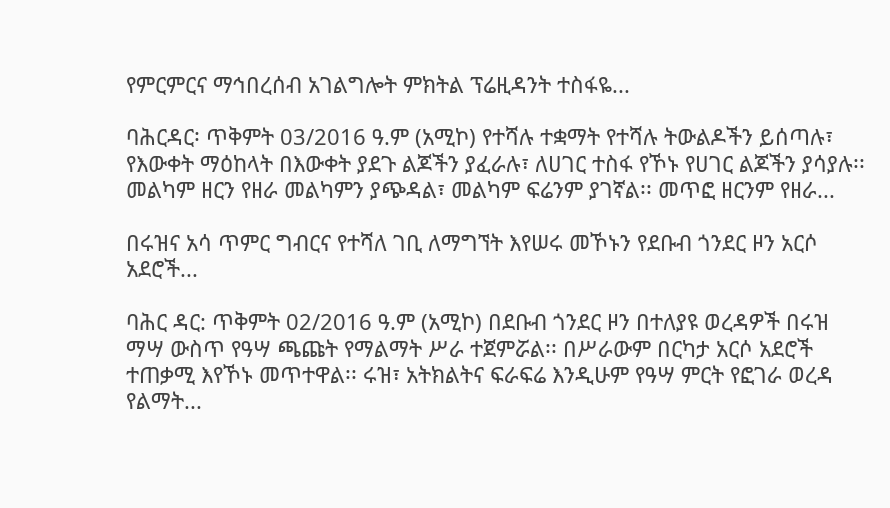የምርምርና ማኅበረሰብ አገልግሎት ምክትል ፕሬዚዳንት ተስፋዬ...

ባሕርዳር፡ ጥቅምት 03/2016 ዓ.ም (አሚኮ) የተሻሉ ተቋማት የተሻሉ ትውልዶችን ይሰጣሉ፣ የእውቀት ማዕከላት በእውቀት ያደጉ ልጆችን ያፈራሉ፣ ለሀገር ተስፋ የኾኑ የሀገር ልጆችን ያሳያሉ፡፡ መልካም ዘርን የዘራ መልካምን ያጭዳል፣ መልካም ፍሬንም ያገኛል፡፡ መጥፎ ዘርንም የዘራ...

በሩዝና አሳ ጥምር ግብርና የተሻለ ገቢ ለማግኘት እየሠሩ መኾኑን የደቡብ ጎንደር ዞን አርሶ አደሮች...

ባሕር ዳር: ጥቅምት 02/2016 ዓ.ም (አሚኮ) በደቡብ ጎንደር ዞን በተለያዩ ወረዳዎች በሩዝ ማሣ ውስጥ የዓሣ ጫጩት የማልማት ሥራ ተጀምሯል፡፡ በሥራውም በርካታ አርሶ አደሮች ተጠቃሚ እየኾኑ መጥተዋል፡፡ ሩዝ፣ አትክልትና ፍራፍሬ እንዲሁም የዓሣ ምርት የፎገራ ወረዳ የልማት...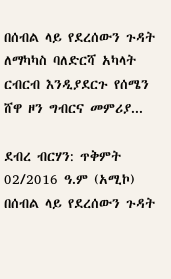በሰብል ላይ የደረሰውን ጉዳት ለማካካስ ባለድርሻ አካላት ርብርብ እንዲያደርጉ የሰሜን ሸዋ ዞን ግብርና መምሪያ...

ደብረ ብርሃን: ጥቅምት 02/2016 ዓ.ም (አሚኮ) በሰብል ላይ የደረሰውን ጉዳት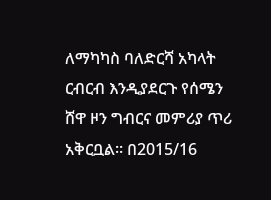ለማካካስ ባለድርሻ አካላት ርብርብ እንዲያደርጉ የሰሜን ሸዋ ዞን ግብርና መምሪያ ጥሪ አቅርቧል። በ2015/16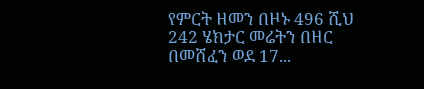የምርት ዘመን በዞኑ 496 ሺህ 242 ሄክታር መሬትን በዘር በመሸፈን ወደ 17...